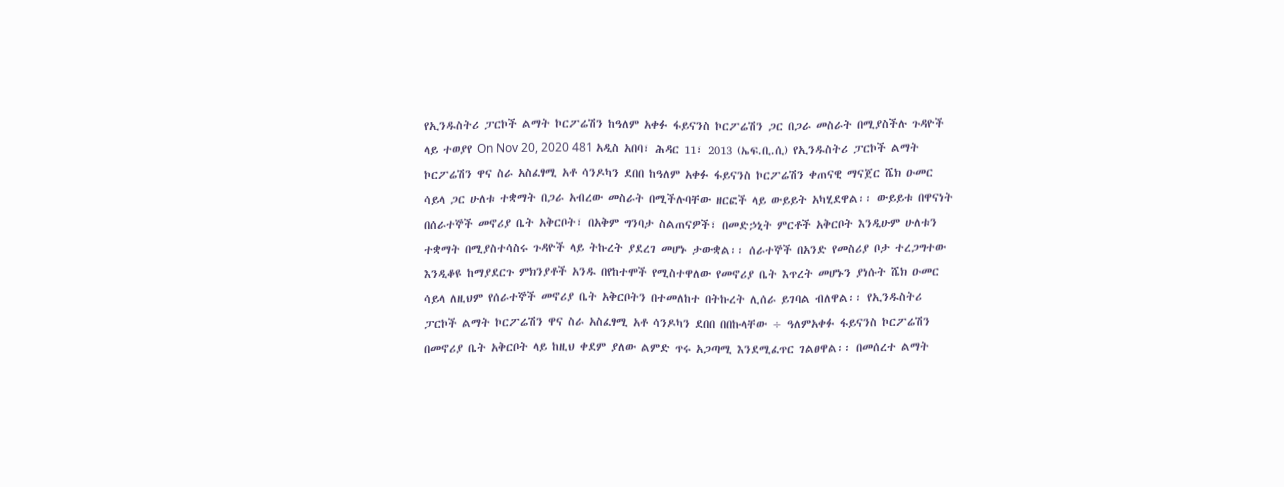የኢንዱስትሪ ፓርኮች ልማት ኮርፖሬሽን ከዓለም አቀፉ ፋይናንስ ኮርፖሬሽን ጋር በጋራ መስራት በሚያስችሉ ጉዳዮች ላይ ተወያየ On Nov 20, 2020 481 አዲስ አበባ፣ ሕዳር 11፣ 2013 (ኤፍ.ቢ.ሲ) የኢንዱስትሪ ፓርኮች ልማት ኮርፖሬሽን ዋና ስራ አስፈፃሚ አቶ ሳንዶካን ደበበ ከዓለም አቀፉ ፋይናንስ ኮርፖሬሽን ቀጠናዊ ማናጀር ሼክ ዑመር ሳይላ ጋር ሁለቱ ተቋማት በጋራ አብረው መስራት በሚችሉባቸው ዘርፎች ላይ ውይይት አካሂደዋል፡፡ ውይይቱ በዋናነት በሰራተኞች መኖሪያ ቤት አቅርቦት፣ በአቅም ግንባታ ስልጠናዎች፣ በመድኃኒት ምርቶች አቅርቦት እንዲሁም ሁለቱን ተቋማት በሚያስተሳስሩ ጉዳዮች ላይ ትኩረት ያደረገ መሆኑ ታውቋል፡፡ ሰራተኞች በአንድ የመስሪያ ቦታ ተረጋግተው እንዲቆዩ ከማያደርጉ ምክንያቶች አንዱ በየከተሞች የሚስተዋለው የመኖሪያ ቤት እጥረት መሆኑን ያነሱት ሼክ ዑመር ሳይላ ለዚህም የሰራተኞች መኖሪያ ቤት አቅርቦትን በተመለከተ በትኩረት ሊሰራ ይገባል ብለዋል፡፡ የኢንዱስትሪ ፓርኮች ልማት ኮርፖሬሽን ዋና ስራ አስፈፃሚ አቶ ሳንዶካን ደበበ በበኩላቸው ÷ ዓለምአቀፉ ፋይናንስ ኮርፖሬሽን በመኖሪያ ቤት አቅርቦት ላይ ከዚህ ቀደም ያለው ልምድ ጥሩ አጋጣሚ እንደሚፈጥር ገልፀዋል፡፡ በመሰረተ ልማት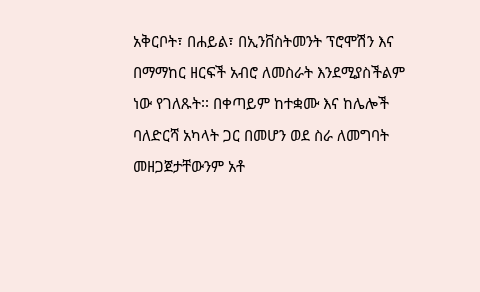አቅርቦት፣ በሐይል፣ በኢንቨስትመንት ፕሮሞሽን እና በማማከር ዘርፍች አብሮ ለመስራት እንደሚያስችልም ነው የገለጹት፡፡ በቀጣይም ከተቋሙ እና ከሌሎች ባለድርሻ አካላት ጋር በመሆን ወደ ስራ ለመግባት መዘጋጀታቸውንም አቶ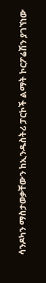ሳንዶካን ማስታወቃቸውን ከኢንዱስትሪ ፓርኮች ልማት ኮርፖሬሽን ያገኘነው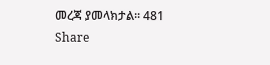መረጃ ያመላክታል፡፡ 481 Share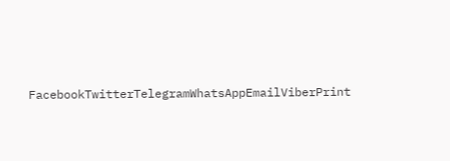FacebookTwitterTelegramWhatsAppEmailViberPrint